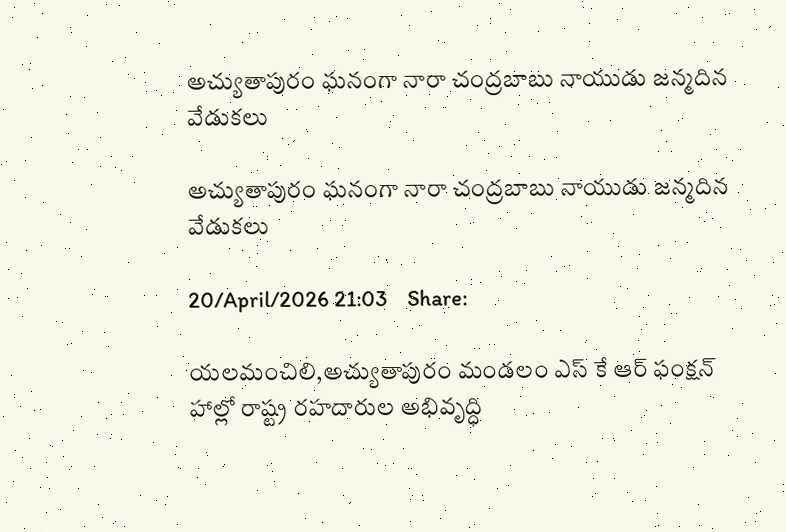అచ్యుతాపురం ఘనంగా నారా చంద్రబాబు నాయుడు జన్మదిన వేడుకలు

అచ్యుతాపురం ఘనంగా నారా చంద్రబాబు నాయుడు జన్మదిన వేడుకలు

20/April/2026 21:03    Share:

యలమంచిలి,అచ్యుతాపురం మండలం ఎస్ కే ఆర్ ఫంక్షన్ హాల్లో రాష్ట్ర రహదారుల అభివృద్ధి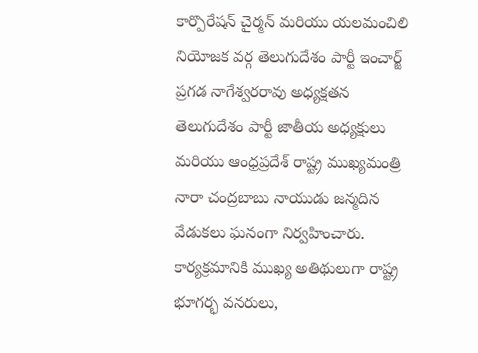కార్పొరేషన్ చైర్మన్ మరియు యలమంచిలి నియోజక వర్గ తెలుగుదేశం పార్టీ ఇంచార్జ్  ప్రగడ నాగేశ్వరరావు అధ్యక్షతన తెలుగుదేశం పార్టీ జాతీయ అధ్యక్షులు మరియు ఆంధ్రప్రదేశ్ రాష్ట్ర ముఖ్యమంత్రి నారా చంద్రబాబు నాయుడు జన్మదిన వేడుకలు ఘనంగా నిర్వహించారు. కార్యక్రమానికి ముఖ్య అతిథులుగా రాష్ట్ర భూగర్భ వనరులు,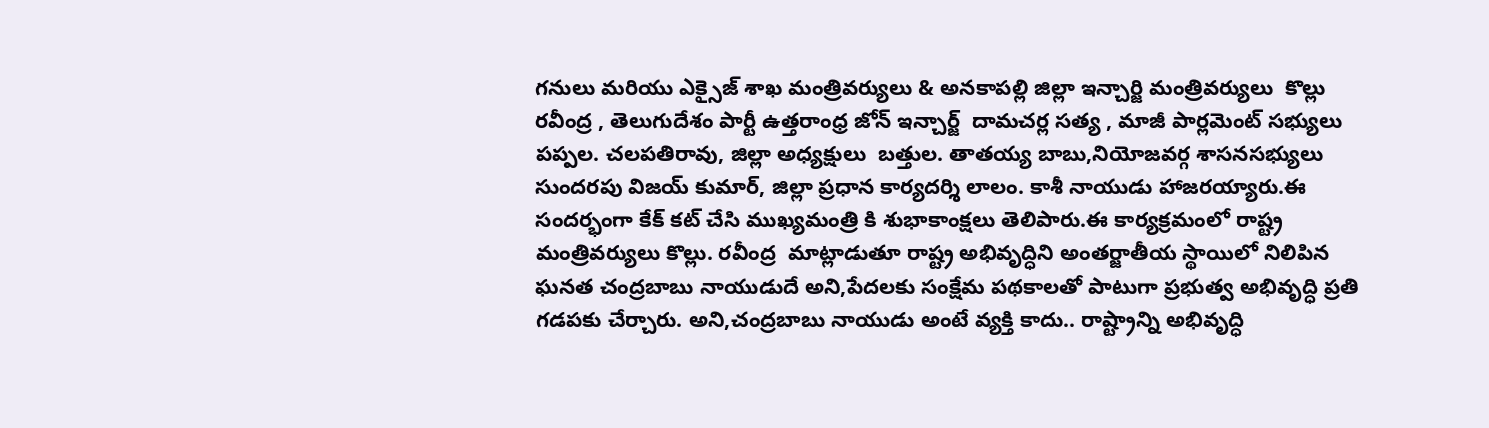గనులు మరియు ఎక్సైజ్ శాఖ మంత్రివర్యులు & అనకాపల్లి జిల్లా ఇన్చార్జి మంత్రివర్యులు  కొల్లు రవీంద్ర , తెలుగుదేశం పార్టీ ఉత్తరాంధ్ర జోన్ ఇన్చార్జ్  దామచర్ల సత్య , మాజీ పార్లమెంట్ సభ్యులు పప్పల. చలపతిరావు, జిల్లా అధ్యక్షులు  బత్తుల. తాతయ్య బాబు,నియోజవర్గ శాసనసభ్యులు సుందరపు విజయ్ కుమార్, జిల్లా ప్రధాన కార్యదర్శి లాలం. కాశీ నాయుడు హాజరయ్యారు.ఈ సందర్భంగా కేక్ కట్ చేసి ముఖ్యమంత్రి కి శుభాకాంక్షలు తెలిపారు.ఈ కార్యక్రమంలో రాష్ట్ర మంత్రివర్యులు కొల్లు. రవీంద్ర  మాట్లాడుతూ రాష్ట్ర అభివృద్ధిని అంతర్జాతీయ స్థాయిలో నిలిపిన ఘనత చంద్రబాబు నాయుడుదే అని,పేదలకు సంక్షేమ పథకాలతో పాటుగా ప్రభుత్వ అభివృద్ధి ప్రతి గడపకు చేర్చారు. అని,చంద్రబాబు నాయుడు అంటే వ్యక్తి కాదు.. రాష్ట్రాన్ని అభివృద్ధి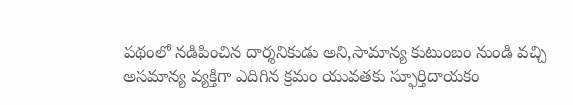పథంలో నడిపించిన దార్శనికుడు అని,సామాన్య కుటుంబం నుండి వచ్చి అసమాన్య వ్యక్తిగా ఎదిగిన క్రమం యువతకు స్ఫూర్తిదాయకం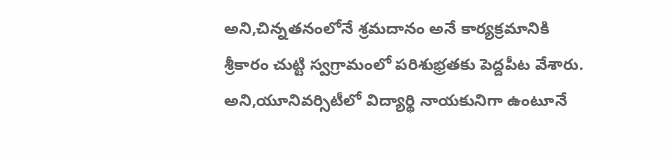అని,చిన్నతనంలోనే శ్రమదానం అనే కార్యక్రమానికి శ్రీకారం చుట్టి స్వగ్రామంలో పరిశుభ్రతకు పెద్దపీట వేశారు. అని,యూనివర్సిటీలో విద్యార్థి నాయకునిగా ఉంటూనే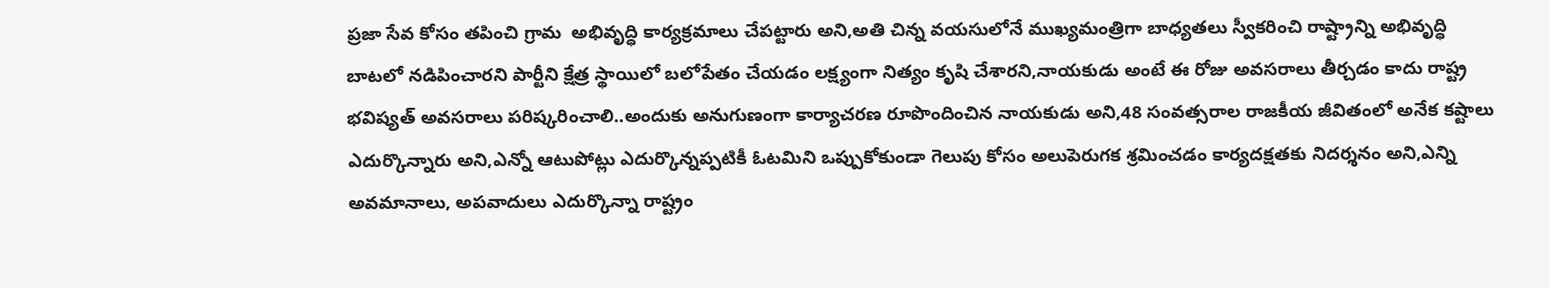ప్రజా సేవ కోసం తపించి గ్రామ  అభివృద్ధి కార్యక్రమాలు చేపట్టారు అని,అతి చిన్న వయసులోనే ముఖ్యమంత్రిగా బాధ్యతలు స్వీకరించి రాష్ట్రాన్ని అభివృద్ధి బాటలో నడిపించారని పార్టీని క్షేత్ర స్థాయిలో బలోపేతం చేయడం లక్ష్యంగా నిత్యం కృషి చేశారని,నాయకుడు అంటే ఈ రోజు అవసరాలు తీర్చడం కాదు రాష్ట్ర భవిష్యత్ అవసరాలు పరిష్కరించాలి..అందుకు అనుగుణంగా కార్యాచరణ రూపొందించిన నాయకుడు అని,48 సంవత్సరాల రాజకీయ జీవితంలో అనేక కష్టాలు ఎదుర్కొన్నారు అని,ఎన్నో ఆటుపోట్లు ఎదుర్కొన్నప్పటికీ ఓటమిని ఒప్పుకోకుండా గెలుపు కోసం అలుపెరుగక శ్రమించడం కార్యదక్షతకు నిదర్శనం అని,ఎన్ని అవమానాలు, అపవాదులు ఎదుర్కొన్నా రాష్ట్రం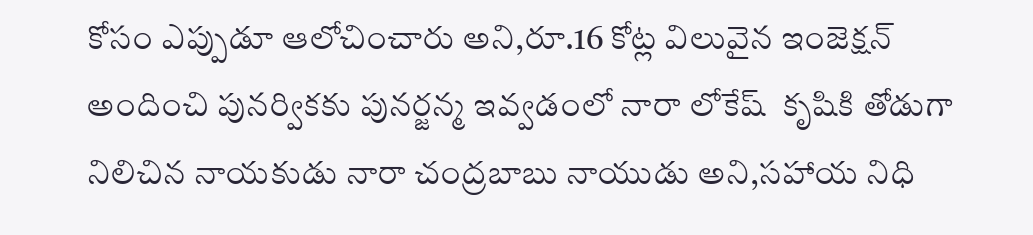కోసం ఎప్పుడూ ఆలోచించారు అని,రూ.16 కోట్ల విలువైన ఇంజెక్షన్ అందించి పునర్వికకు పునర్జన్మ ఇవ్వడంలో నారా లోకేష్  కృషికి తోడుగా నిలిచిన నాయకుడు నారా చంద్రబాబు నాయుడు అని,సహాయ నిధి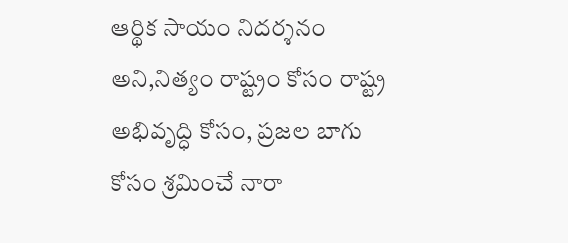ఆర్థిక సాయం నిదర్శనం అని,నిత్యం రాష్ట్రం కోసం రాష్ట్ర అభివృద్ధి కోసం, ప్రజల బాగు కోసం శ్రమించే నారా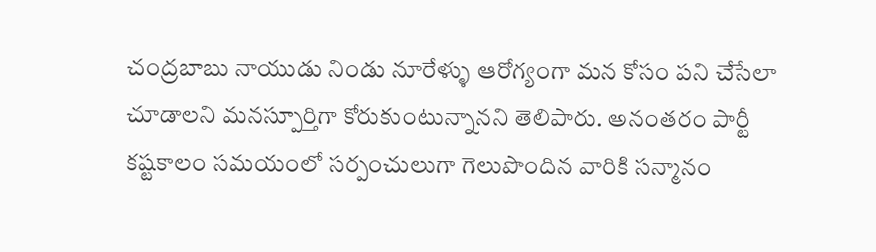చంద్రబాబు నాయుడు నిండు నూరేళ్ళు ఆరోగ్యంగా మన కోసం పని చేసేలా చూడాలని మనస్పూర్తిగా కోరుకుంటున్నానని తెలిపారు. అనంతరం పార్టీ కష్టకాలం సమయంలో సర్పంచులుగా గెలుపొందిన వారికి సన్మానం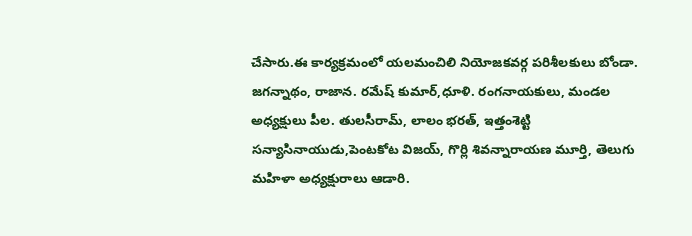చేసారు.ఈ కార్యక్రమంలో యలమంచిలి నియోజకవర్గ పరిశీలకులు బోండా. జగన్నాథం, రాజాన. రమేష్ కుమార్,ధూళి. రంగనాయకులు, మండల అధ్యక్షులు పీల. తులసీరామ్, లాలం భరత్, ఇత్తంశెట్టి సన్యాసినాయుడు,పెంటకోట విజయ్, గొర్లి శివన్నారాయణ మూర్తి, తెలుగు మహిళా అధ్యక్షురాలు ఆడారి.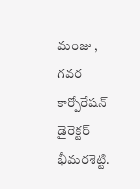మంజు , గవర కార్పోరేషన్ డైరెక్టర్ భీమరశెట్టి.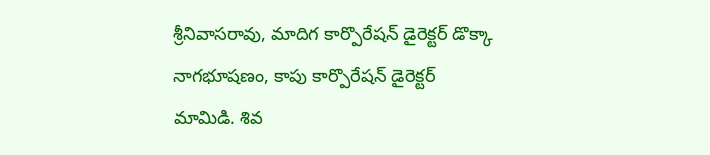శ్రీనివాసరావు, మాదిగ కార్పొరేషన్ డైరెక్టర్ డొక్కా‌ నాగభూషణం, కాపు కార్పొరేషన్ డైరెక్టర్ మామిడి. శివ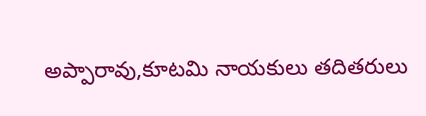అప్పారావు,కూటమి నాయకులు తదితరులు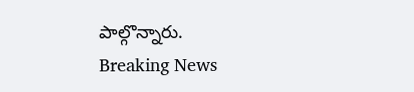పాల్గొన్నారు.
Breaking News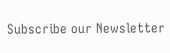Subscribe our Newsletter